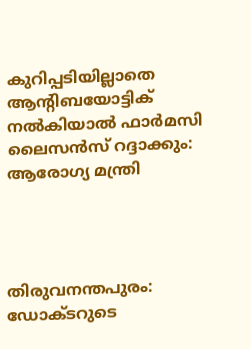കുറിപ്പടിയില്ലാതെ ആന്‍റിബയോട്ടിക് നല്‍കിയാല്‍ ഫാര്‍മസി ലൈസന്‍സ് റദ്ദാക്കും: ആരോഗ്യ മന്ത്രി




തിരുവനന്തപുരം: ഡോക്ടറുടെ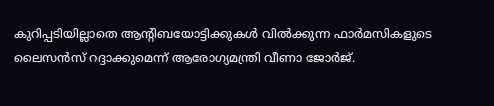കുറിപ്പടിയില്ലാതെ ആന്‍റിബയോട്ടിക്കുകള്‍ വില്‍ക്കുന്ന ഫാര്‍മസികളുടെ ലൈസന്‍സ് റദ്ദാക്കുമെന്ന് ആരോഗ്യമന്ത്രി വീണാ ജോര്‍ജ്.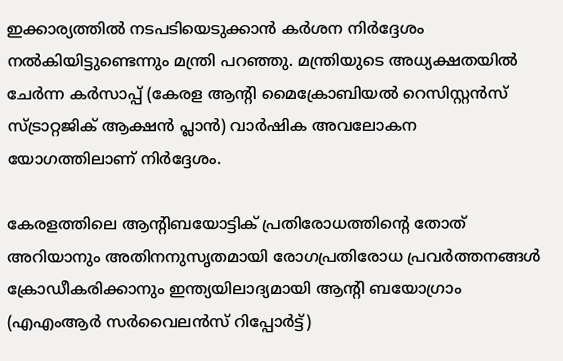ഇക്കാര്യത്തില്‍ നടപടിയെടുക്കാന്‍ കര്‍ശന നിര്‍ദ്ദേശം നല്‍കിയിട്ടുണ്ടെന്നും മന്ത്രി പറഞ്ഞു. മന്ത്രിയുടെ അധ്യക്ഷതയില്‍ ചേര്‍ന്ന കര്‍സാപ്പ് (കേരള ആന്റി മൈക്രോബിയല്‍ റെസിസ്റ്റന്‍സ് സ്ട്രാറ്റജിക് ആക്ഷന്‍ പ്ലാന്‍) വാര്‍ഷിക അവലോകന യോഗത്തിലാണ് നിര്‍ദ്ദേശം.

കേരളത്തിലെ ആന്‍റിബയോട്ടിക് പ്രതിരോധത്തിന്‍റെ തോത് അറിയാനും അതിനനുസൃതമായി രോഗപ്രതിരോധ പ്രവര്‍ത്തനങ്ങള്‍ ക്രോഡീകരിക്കാനും ഇന്ത്യയിലാദ്യമായി ആന്‍റി ബയോഗ്രാം (എഎംആര്‍ സര്‍വൈലന്‍സ് റിപ്പോര്‍ട്ട്)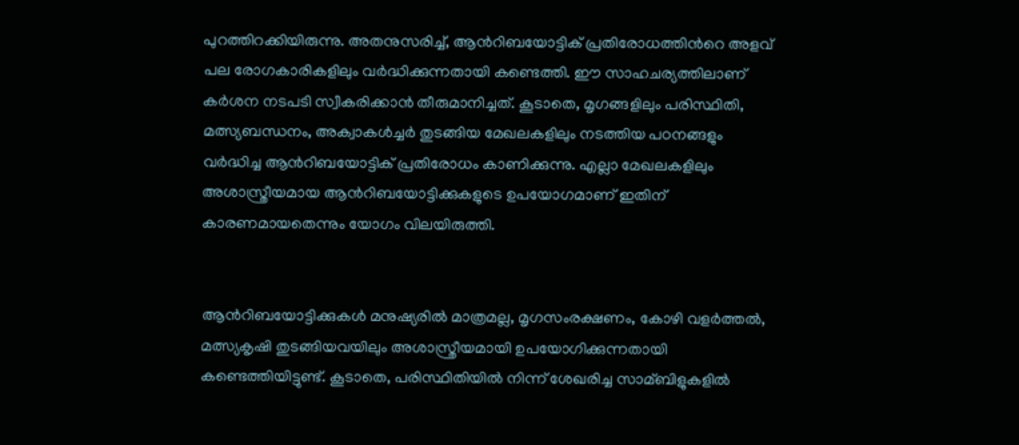പുറത്തിറക്കിയിരുന്നു. അതനുസരിച്ച്‌, ആന്‍റിബയോട്ടിക് പ്രതിരോധത്തിന്‍റെ അളവ് പല രോഗകാരികളിലും വര്‍ദ്ധിക്കുന്നതായി കണ്ടെത്തി. ഈ സാഹചര്യത്തിലാണ് കര്‍ശന നടപടി സ്വീകരിക്കാന്‍ തീരുമാനിച്ചത്. കൂടാതെ, മൃഗങ്ങളിലും പരിസ്ഥിതി, മത്സ്യബന്ധനം, അക്വാകള്‍ച്ചര്‍ തുടങ്ങിയ മേഖലകളിലും നടത്തിയ പഠനങ്ങളും വര്‍ദ്ധിച്ച ആന്‍റിബയോട്ടിക് പ്രതിരോധം കാണിക്കുന്നു. എല്ലാ മേഖലകളിലും അശാസ്ത്രീയമായ ആന്‍റിബയോട്ടിക്കുകളുടെ ഉപയോഗമാണ് ഇതിന് കാരണമായതെന്നും യോഗം വിലയിരുത്തി.


ആന്‍റിബയോട്ടിക്കുകള്‍ മനുഷ്യരില്‍ മാത്രമല്ല, മൃഗസംരക്ഷണം, കോഴി വളര്‍ത്തല്‍, മത്സ്യകൃഷി തുടങ്ങിയവയിലും അശാസ്ത്രീയമായി ഉപയോഗിക്കുന്നതായി കണ്ടെത്തിയിട്ടുണ്ട്. കൂടാതെ, പരിസ്ഥിതിയില്‍ നിന്ന് ശേഖരിച്ച സാമ്ബിളുകളില്‍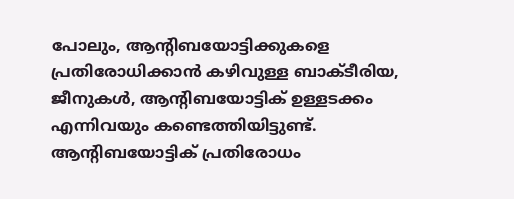പോലും, ആന്‍റിബയോട്ടിക്കുകളെ പ്രതിരോധിക്കാന്‍ കഴിവുള്ള ബാക്ടീരിയ, ജീനുകള്‍, ആന്‍റിബയോട്ടിക് ഉള്ളടക്കം എന്നിവയും കണ്ടെത്തിയിട്ടുണ്ട്. ആന്‍റിബയോട്ടിക് പ്രതിരോധം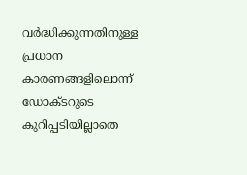വര്‍ദ്ധിക്കുന്നതിനുള്ള പ്രധാന കാരണങ്ങളിലൊന്ന് ഡോക്ടറുടെ കുറിപ്പടിയില്ലാതെ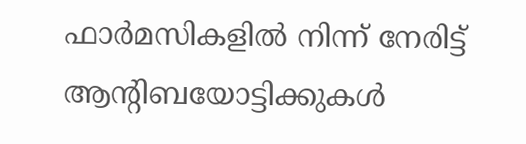ഫാര്‍മസികളില്‍ നിന്ന് നേരിട്ട് ആന്‍റിബയോട്ടിക്കുകള്‍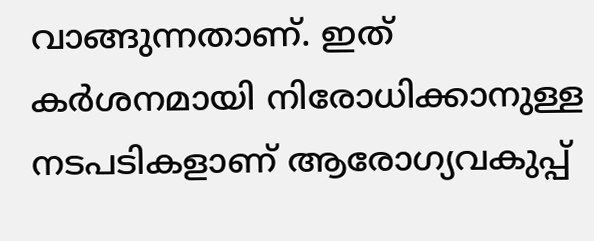വാങ്ങുന്നതാണ്. ഇത് കര്‍ശനമായി നിരോധിക്കാനുള്ള നടപടികളാണ് ആരോഗ്യവകുപ്പ്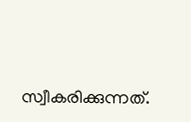സ്വീകരിക്കുന്നത്.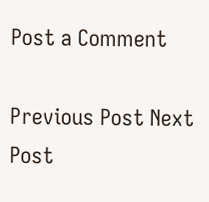Post a Comment

Previous Post Next Post